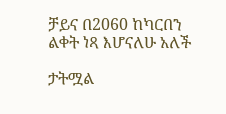ቻይና በ2060 ከካርበን ልቀት ነጻ እሆናለሁ አለች

ታትሟል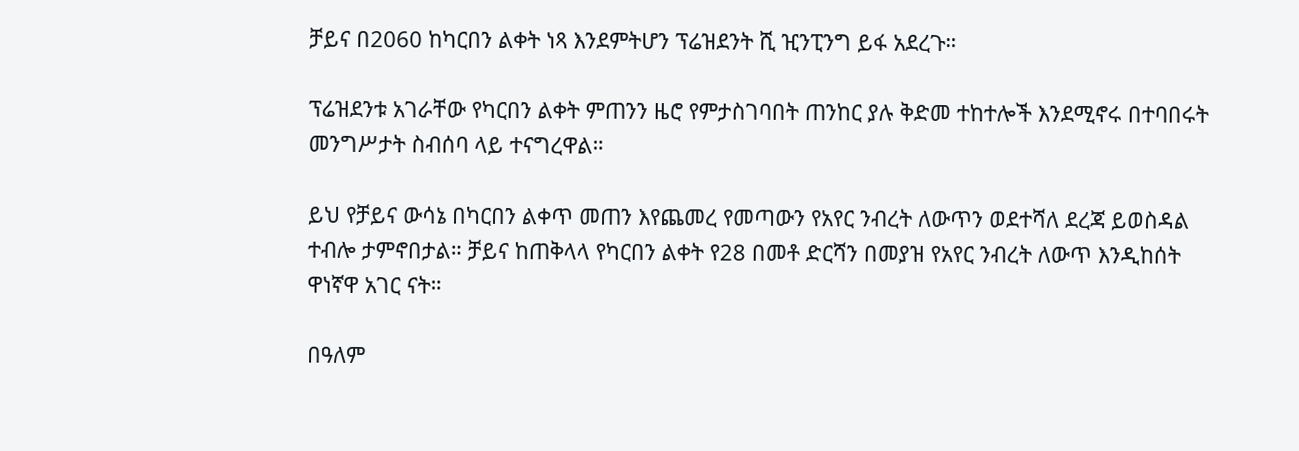ቻይና በ2060 ከካርበን ልቀት ነጻ እንደምትሆን ፕሬዝደንት ሺ ዢንፒንግ ይፋ አደረጉ።

ፕሬዝደንቱ አገራቸው የካርበን ልቀት ምጠንን ዜሮ የምታስገባበት ጠንከር ያሉ ቅድመ ተከተሎች እንደሚኖሩ በተባበሩት መንግሥታት ስብሰባ ላይ ተናግረዋል።

ይህ የቻይና ውሳኔ በካርበን ልቀጥ መጠን እየጨመረ የመጣውን የአየር ንብረት ለውጥን ወደተሻለ ደረጃ ይወስዳል ተብሎ ታምኖበታል። ቻይና ከጠቅላላ የካርበን ልቀት የ28 በመቶ ድርሻን በመያዝ የአየር ንብረት ለውጥ እንዲከሰት ዋነኛዋ አገር ናት።

በዓለም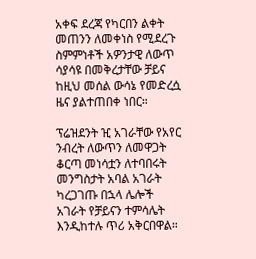አቀፍ ደረጃ የካርበን ልቀት መጠንን ለመቀነስ የሚደረጉ ስምምነቶች አዎንታዊ ለውጥ ሳያሳዩ በመቅረታቸው ቻይና ከዚህ መሰል ውሳኔ የመድረሷ ዜና ያልተጠበቀ ነበር።

ፕሬዝደንት ዢ አገራቸው የአየር ንብረት ለውጥን ለመዋጋት ቆርጣ መነሳቷን ለተባበሩት መንግስታት አባል አገራት ካረጋገጡ በኋላ ሌሎች አገራት የቻይናን ተምሳሌት እንዲከተሉ ጥሪ አቅርበዋል።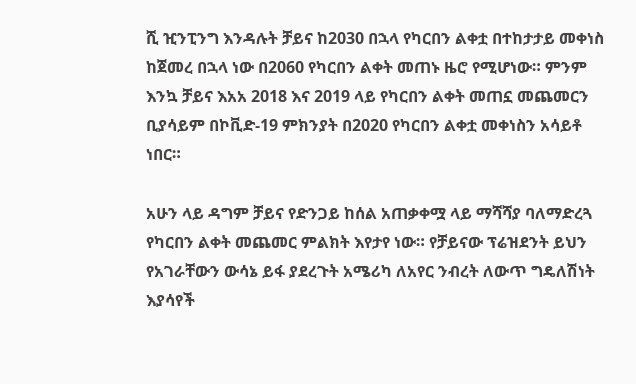ሺ ዢንፒንግ እንዳሉት ቻይና ከ2030 በኋላ የካርበን ልቀቷ በተከታታይ መቀነስ ከጀመረ በኋላ ነው በ2060 የካርበን ልቀት መጠኑ ዜሮ የሚሆነው። ምንም እንኳ ቻይና እአአ 2018 እና 2019 ላይ የካርበን ልቀት መጠኗ መጨመርን ቢያሳይም በኮቪድ-19 ምክንያት በ2020 የካርበን ልቀቷ መቀነስን አሳይቶ ነበር።

አሁን ላይ ዳግም ቻይና የድንጋይ ከሰል አጠቃቀሟ ላይ ማሻሻያ ባለማድረጓ የካርበን ልቀት መጨመር ምልክት እየታየ ነው። የቻይናው ፕሬዝደንት ይህን የአገራቸውን ውሳኔ ይፋ ያደረጉት አሜሪካ ለአየር ንብረት ለውጥ ግዴለሽነት እያሳየች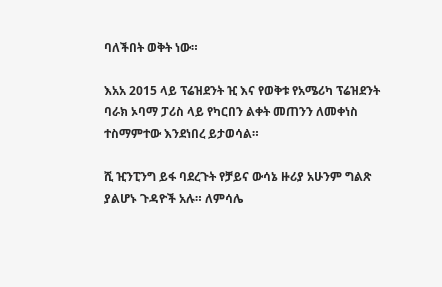ባለችበት ወቅት ነው።

እአአ 2015 ላይ ፕሬዝደንት ዢ እና የወቅቱ የአሜሪካ ፕሬዝደንት ባራክ ኦባማ ፓሪስ ላይ የካርበን ልቀት መጠንን ለመቀነስ ተስማምተው እንደነበረ ይታወሳል።

ሺ ዢንፒንግ ይፋ ባደረጉት የቻይና ውሳኔ ዙሪያ አሁንም ግልጽ ያልሆኑ ጉዳዮች አሉ። ለምሳሌ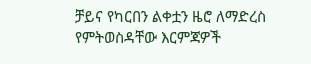ቻይና የካርበን ልቀቷን ዜሮ ለማድረስ የምትወስዳቸው እርምጃዎች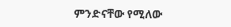ምንድናቸው የሚለው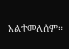አልተመለሰም።